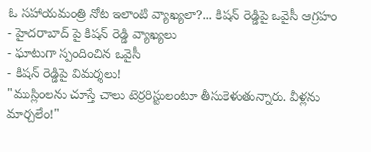ఓ సహాయమంత్రి నోట ఇలాంటి వ్యాఖ్యలా?... కిషన్ రెడ్డిపై ఒవైసీ ఆగ్రహం
- హైదరాబాద్ పై కిషన్ రెడ్డి వ్యాఖ్యలు
- ఘాటుగా స్పందించిన ఒవైసీ
- కిషన్ రెడ్డిపై విమర్శలు!
"ముస్లింలను చూస్తే చాలు టెర్రరిస్టులంటూ తీసుకెళుతున్నారు. వీళ్లను మార్చలేం!"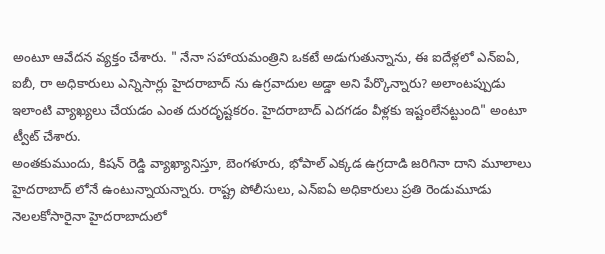అంటూ ఆవేదన వ్యక్తం చేశారు. " నేనా సహాయమంత్రిని ఒకటే అడుగుతున్నాను, ఈ ఐదేళ్లలో ఎన్ఐఏ, ఐబీ, రా అధికారులు ఎన్నిసార్లు హైదరాబాద్ ను ఉగ్రవాదుల అడ్డా అని పేర్కొన్నారు? అలాంటప్పుడు ఇలాంటి వ్యాఖ్యలు చేయడం ఎంత దురదృష్టకరం. హైదరాబాద్ ఎదగడం వీళ్లకు ఇష్టంలేనట్టుంది" అంటూ ట్వీట్ చేశారు.
అంతకుముందు, కిషన్ రెడ్డి వ్యాఖ్యానిస్తూ, బెంగళూరు, భోపాల్ ఎక్కడ ఉగ్రదాడి జరిగినా దాని మూలాలు హైదరాబాద్ లోనే ఉంటున్నాయన్నారు. రాష్ట్ర పోలీసులు, ఎన్ఐఏ అధికారులు ప్రతి రెండుమూడు నెలలకోసారైనా హైదరాబాదులో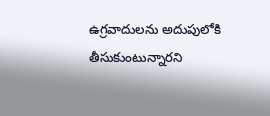ఉగ్రవాదులను అదుపులోకి తీసుకుంటున్నారని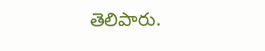తెలిపారు.